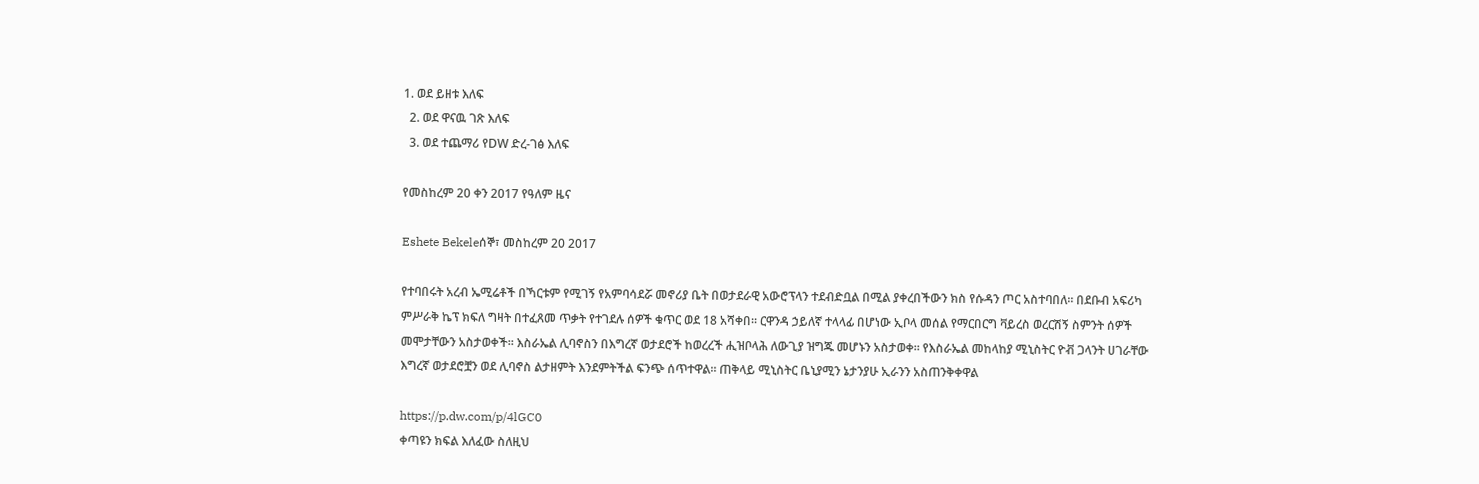1. ወደ ይዘቱ እለፍ
  2. ወደ ዋናዉ ገጽ እለፍ
  3. ወደ ተጨማሪ የDW ድረ-ገፅ እለፍ

የመስከረም 20 ቀን 2017 የዓለም ዜና

Eshete Bekeleሰኞ፣ መስከረም 20 2017

የተባበሩት አረብ ኤሚሬቶች በኻርቱም የሚገኝ የአምባሳደሯ መኖሪያ ቤት በወታደራዊ አውሮፕላን ተደብድቧል በሚል ያቀረበችውን ክስ የሱዳን ጦር አስተባበለ። በደቡብ አፍሪካ ምሥራቅ ኬፕ ክፍለ ግዛት በተፈጸመ ጥቃት የተገደሉ ሰዎች ቁጥር ወደ 18 አሻቀበ። ርዋንዳ ኃይለኛ ተላላፊ በሆነው ኢቦላ መሰል የማርበርግ ቫይረስ ወረርሽኝ ስምንት ሰዎች መሞታቸውን አስታወቀች። እስራኤል ሊባኖስን በእግረኛ ወታደሮች ከወረረች ሒዝቦላሕ ለውጊያ ዝግጁ መሆኑን አስታወቀ። የእስራኤል መከላከያ ሚኒስትር ዮቭ ጋላንት ሀገራቸው እግረኛ ወታደሮቿን ወደ ሊባኖስ ልታዘምት እንደምትችል ፍንጭ ሰጥተዋል። ጠቅላይ ሚኒስትር ቤኒያሚን ኔታንያሁ ኢራንን አስጠንቅቀዋል

https://p.dw.com/p/4lGC0
ቀጣዩን ክፍል እለፈው ስለዚህ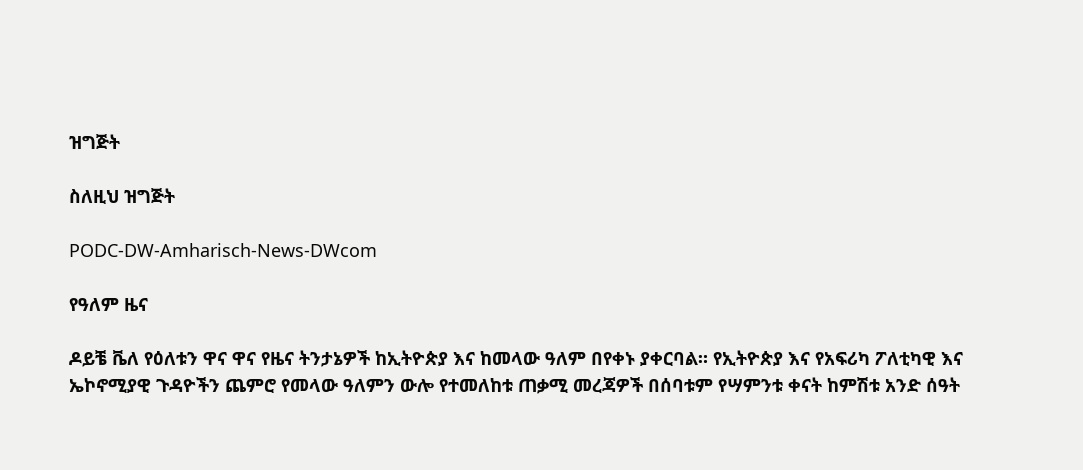ዝግጅት

ስለዚህ ዝግጅት

PODC-DW-Amharisch-News-DWcom

የዓለም ዜና

ዶይቼ ቬለ የዕለቱን ዋና ዋና የዜና ትንታኔዎች ከኢትዮጵያ እና ከመላው ዓለም በየቀኑ ያቀርባል። የኢትዮጵያ እና የአፍሪካ ፖለቲካዊ እና ኤኮኖሚያዊ ጉዳዮችን ጨምሮ የመላው ዓለምን ውሎ የተመለከቱ ጠቃሚ መረጃዎች በሰባቱም የሣምንቱ ቀናት ከምሽቱ አንድ ሰዓት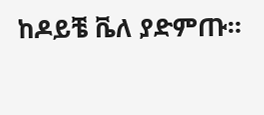ከዶይቼ ቬለ ያድምጡ።